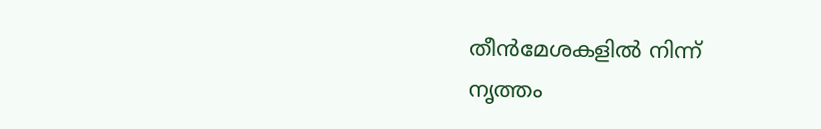തീൻമേശകളിൽ നിന്ന്
നൃത്തം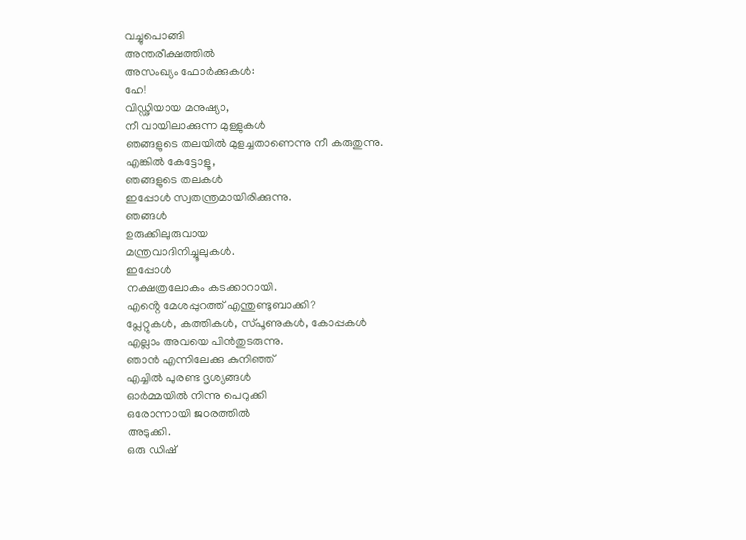വച്ചുപൊങ്ങി
അന്തരീക്ഷത്തിൽ
അസംഖ്യം ഫോർക്കുകൾ:
ഹേ!
വിഡ്ഢിയായ മനുഷ്യാ,
നീ വായിലാക്കുന്ന മുള്ളുകൾ
ഞങ്ങളുടെ തലയിൽ മുളച്ചതാണെന്നു നീ കരുതുന്നു.
എങ്കിൽ കേട്ടോളൂ,
ഞങ്ങളുടെ തലകൾ
ഇപ്പോൾ സ്വതന്ത്രമായിരിക്കുന്നു.
ഞങ്ങൾ
ഉരുക്കിലുരുവായ
മന്ത്രവാദിനിച്ചൂലുകൾ.
ഇപ്പോൾ
നക്ഷത്രലോകം കടക്കാറായി.
എൻ്റെ മേശപ്പുറത്ത് എന്തുണ്ടുബാക്കി?
പ്ലേറ്റുകൾ, കത്തികൾ, സ്പൂണുകൾ, കോപ്പകൾ
എല്ലാം അവയെ പിൻതുടരുന്നു.
ഞാൻ എന്നിലേക്കു കുനിഞ്ഞ്
എച്ചിൽ പുരണ്ട ദൃശ്യങ്ങൾ
ഓർമ്മയിൽ നിന്നു പെറുക്കി
ഒരോന്നായി ജoരത്തിൽ
അടുക്കി.
ഒരു ഡിഷ്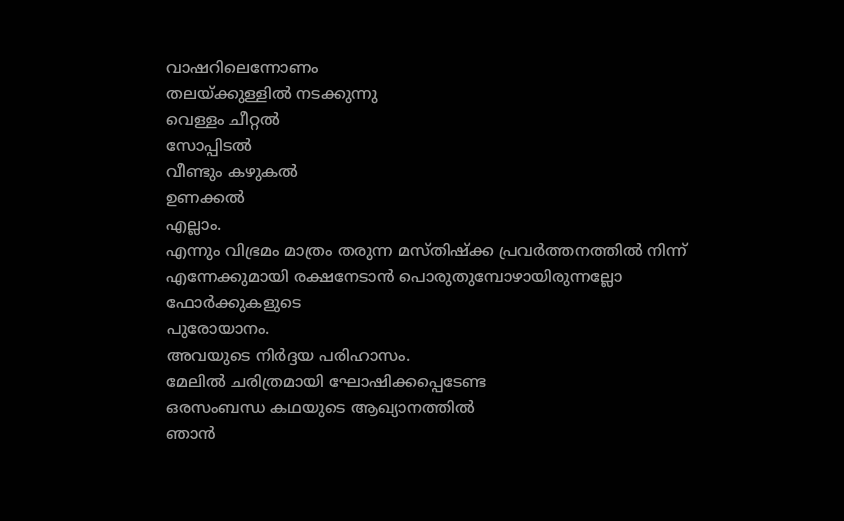വാഷറിലെന്നോണം
തലയ്ക്കുള്ളിൽ നടക്കുന്നു
വെള്ളം ചീറ്റൽ
സോപ്പിടൽ
വീണ്ടും കഴുകൽ
ഉണക്കൽ
എല്ലാം.
എന്നും വിഭ്രമം മാത്രം തരുന്ന മസ്തിഷ്ക്ക പ്രവർത്തനത്തിൽ നിന്ന്
എന്നേക്കുമായി രക്ഷനേടാൻ പൊരുതുമ്പോഴായിരുന്നല്ലോ
ഫോർക്കുകളുടെ
പുരോയാനം.
അവയുടെ നിർദ്ദയ പരിഹാസം.
മേലിൽ ചരിത്രമായി ഘോഷിക്കപ്പെടേണ്ട
ഒരസംബന്ധ കഥയുടെ ആഖ്യാനത്തിൽ
ഞാൻ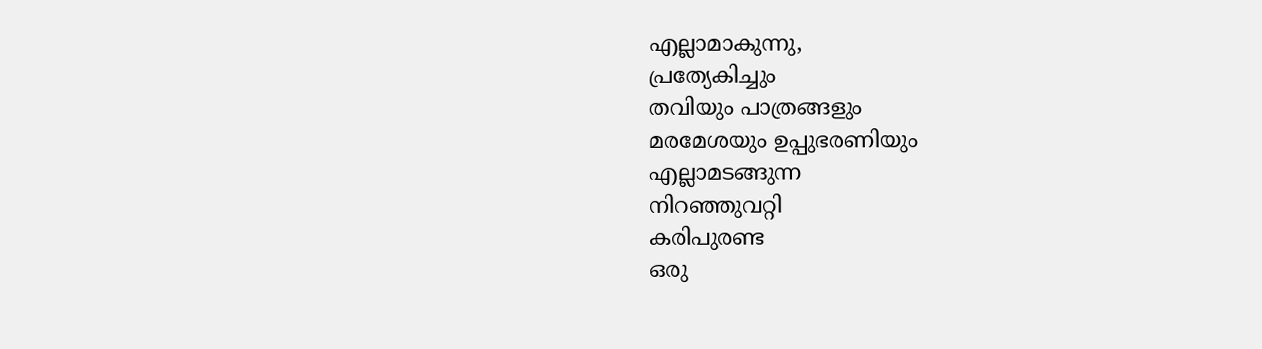എല്ലാമാകുന്നു,
പ്രത്യേകിച്ചും
തവിയും പാത്രങ്ങളും
മരമേശയും ഉപ്പുഭരണിയും
എല്ലാമടങ്ങുന്ന
നിറഞ്ഞുവറ്റി
കരിപുരണ്ട
ഒരു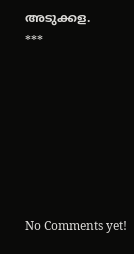അടുക്കള.
***







No Comments yet!